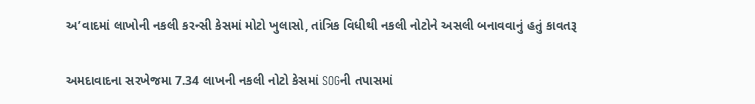અ’વાદમાં લાખોની નકલી કરન્સી કેસમાં મોટો ખુલાસો, તાંત્રિક વિધીથી નકલી નોટોને અસલી બનાવવાનું હતું કાવતરૂ

અમદાવાદના સરખેજમા 7.34 લાખની નકલી નોટો કેસમાં SOGની તપાસમાં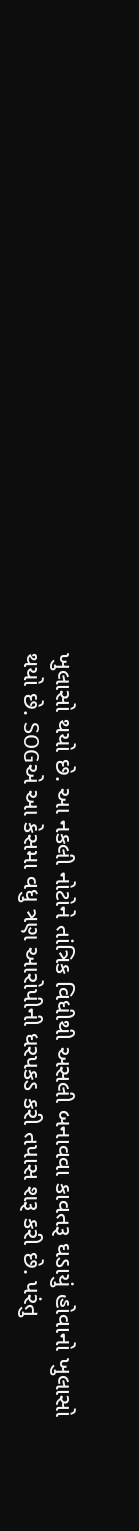ખુલાસો થયો છે. આ નકલી નોટોને તાંત્રિક વિધીથી અસલી બનાવવા કાવતરૂ ઘડાયું હોવાનો ખુલાસો થયો છે. SOGએ આ કેસમા વધુ ત્રણ આરોપીની ધરપકડ કરી તપાસ શરૂ કરી છે. પરંતુ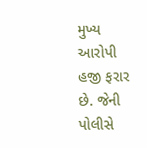મુખ્ય આરોપી હજી ફરાર છે. જેની પોલીસે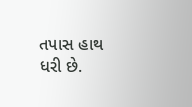તપાસ હાથ ધરી છે.